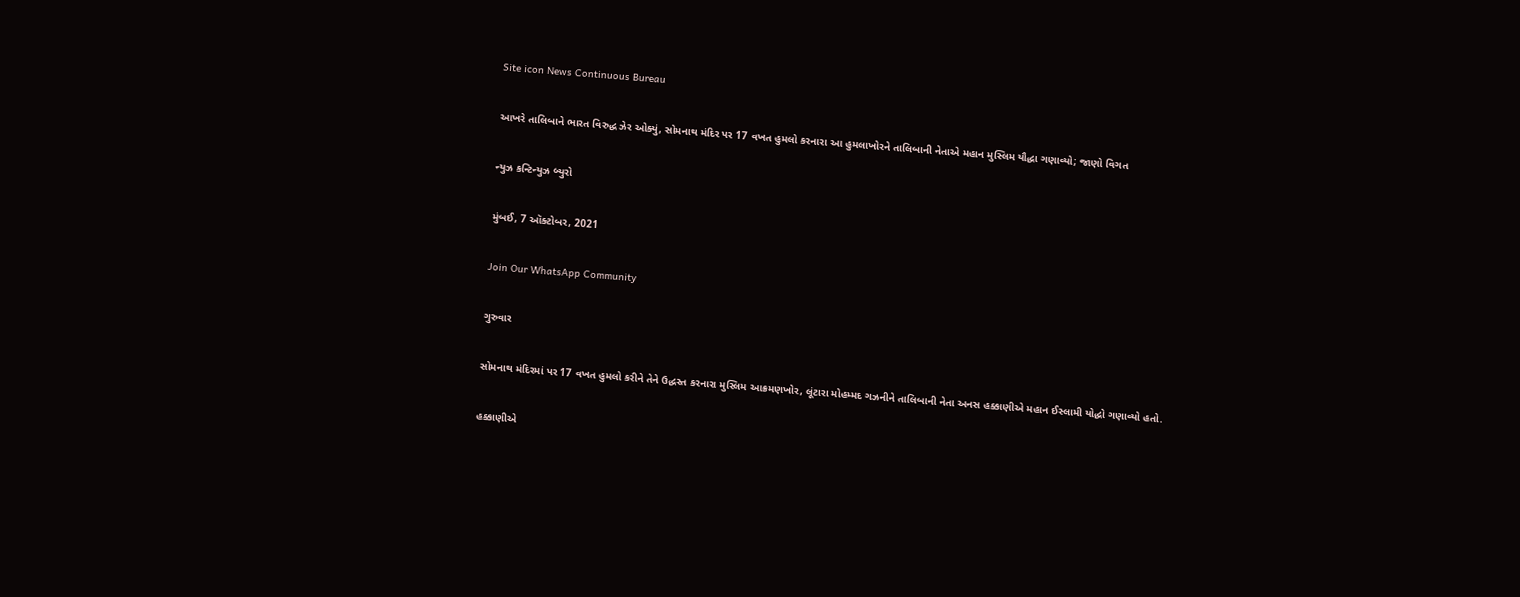Site icon News Continuous Bureau

આખરે તાલિબાને ભારત વિરુદ્ધ ઝેર ઓક્યું, સોમનાથ મંદિર પર 17 વખત હુમલો કરનારા આ હુમલાખોરને તાલિબાની નેતાએ મહાન મુસ્લિમ યૌદ્ધા ગણાવ્યો; જાણો વિગત

ન્યુઝ કન્ટિન્યુઝ બ્યુરો

મુંબઈ, 7 ઑક્ટોબર, 2021

Join Our WhatsApp Community

ગુરુવાર

સોમનાથ મંદિરમાં પર 17 વખત હુમલો કરીને તેને ઉદ્ધસ્ત કરનારા મુસ્લિમ આક્રમણખોર, લૂંટારા મોહમ્મદ ગઝનીને તાલિબાની નેતા અનસ હક્કાણીએ મહાન ઈસ્લામી યોદ્ધો ગણાવ્યો હતો.

હક્કાણીએ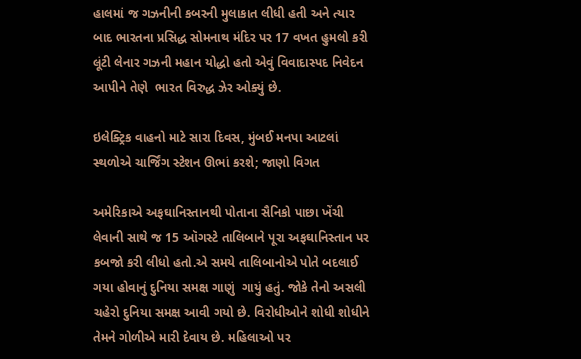હાલમાં જ ગઝનીની કબરની મુલાકાત લીધી હતી અને ત્યાર બાદ ભારતના પ્રસિદ્ધ સોમનાથ મંદિર પર 17 વખત હુમલો કરી લૂંટી લેનાર ગઝની મહાન યોદ્ધો હતો એવું વિવાદાસ્પદ નિવેદન આપીને તેણે  ભારત વિરુદ્ધ ઝેર ઓક્યું છે.

ઇલેક્ટ્રિક વાહનો માટે સારા દિવસ, મુંબઈ મનપા આટલાં સ્થળોએ ચાર્જિંગ સ્ટેશન ઊભાં કરશે; જાણો વિગત

અમેરિકાએ અફઘાનિસ્તાનથી પોતાના સૈનિકો પાછા ખેંચી લેવાની સાથે જ 15 ઑગસ્ટે તાલિબાને પૂરા અફઘાનિસ્તાન પર કબજો કરી લીધો હતો.એ સમયે તાલિબાનોએ પોતે બદલાઈ ગયા હોવાનું દુનિયા સમક્ષ ગાણું  ગાયું હતું. જોકે તેનો અસલી ચહેરો દુનિયા સમક્ષ આવી ગયો છે. વિરોધીઓને શોધી શોધીને તેમને ગોળીએ મારી દેવાય છે. મહિલાઓ પર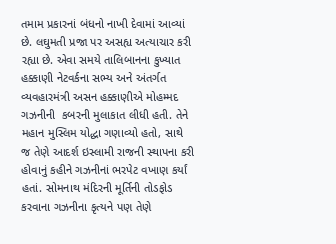તમામ પ્રકારનાં બંધનો નાખી દેવામાં આવ્યાં છે. લઘુમતી પ્રજા પર અસહ્ય અત્યાચાર કરી રહ્યા છે. એવા સમયે તાલિબાનના કુખ્યાત હક્કાણી નેટવર્કના સભ્ય અને અંતર્ગત વ્યવહારમંત્રી અસન હક્કાણીએ મોહમ્મદ ગઝનીની  કબરની મુલાકાત લીધી હતી. તેને મહાન મુસ્લિમ યોદ્ધા ગણાવ્યો હતો, સાથે જ તેણે આદર્શ ઇસ્લામી રાજની સ્થાપના કરી હોવાનું કહીને ગઝનીનાં ભરપેટ વખાણ કર્યાં હતાં. સોમનાથ મંદિરની મૂર્તિની તોડફોડ કરવાના ગઝનીના કૃત્યને પણ તેણે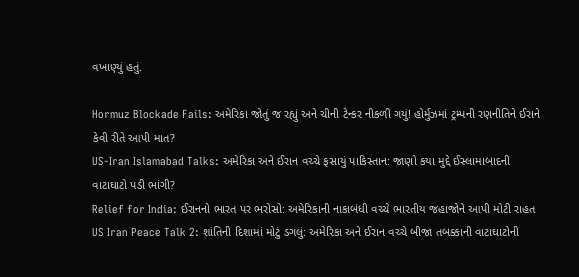વખાણ્યું હતું.

Hormuz Blockade Fails: અમેરિકા જોતું જ રહ્યું અને ચીની ટેન્કર નીકળી ગયું! હોર્મુઝમાં ટ્રમ્પની રણનીતિને ઈરાને કેવી રીતે આપી માત?
US-Iran Islamabad Talks: અમેરિકા અને ઈરાન વચ્ચે ફસાયું પાકિસ્તાન: જાણો કયા મુદ્દે ઈસ્લામાબાદની વાટાઘાટો પડી ભાંગી?
Relief for India: ઈરાનનો ભારત પર ભરોસો: અમેરિકાની નાકાબંધી વચ્ચે ભારતીય જહાજોને આપી મોટી રાહત
US Iran Peace Talk 2: શાંતિની દિશામાં મોટું ડગલું: અમેરિકા અને ઈરાન વચ્ચે બીજા તબક્કાની વાટાઘાટોની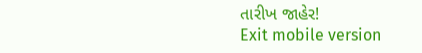તારીખ જાહેર!
Exit mobile version